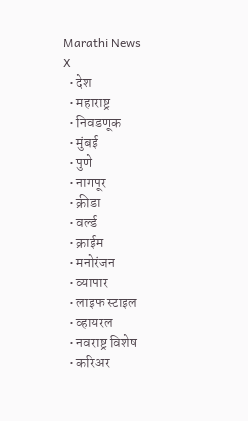Marathi News
X
  • देश
  • महाराष्ट्र
  • निवडणूक
  • मुंबई
  • पुणे
  • नागपूर
  • क्रीडा
  • वर्ल्ड
  • क्राईम
  • मनोरंजन
  • व्यापार
  • लाइफ स्टाइल
  • व्हायरल
  • नवराष्ट्र विशेष
  • करिअर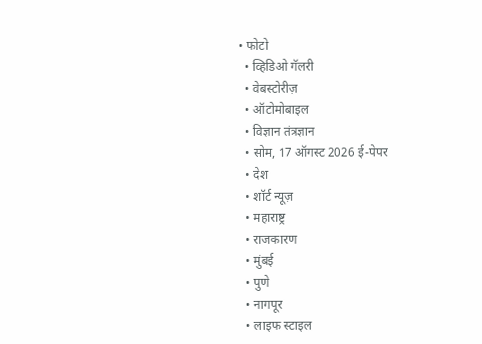• फोटो
  • व्हिडिओ गॅलरी
  • वेबस्टोरीज़
  • ऑटोमोबाइल
  • विज्ञान तंत्रज्ञान
  • सोम, 17 ऑगस्ट 2026 ई-पेपर
  • देश
  • शॉर्ट न्यूज़
  • महाराष्ट्र
  • राजकारण
  • मुंबई
  • पुणे
  • नागपूर
  • लाइफ स्टाइल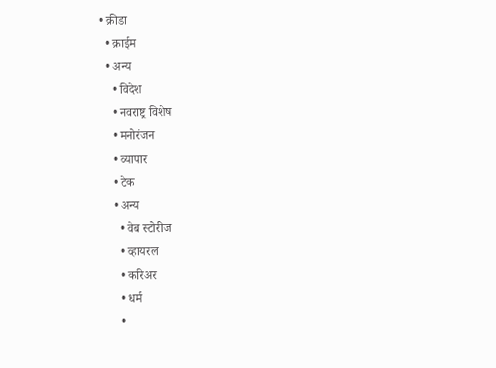• क्रीडा
  • क्राईम
  • अन्य
    • विदेश
    • नवराष्ट्र विशेष
    • मनोरंजन
    • व्यापार
    • टेक
    • अन्य
      • वेब स्टोरीज
      • व्हायरल
      • करिअर
      • धर्म
      •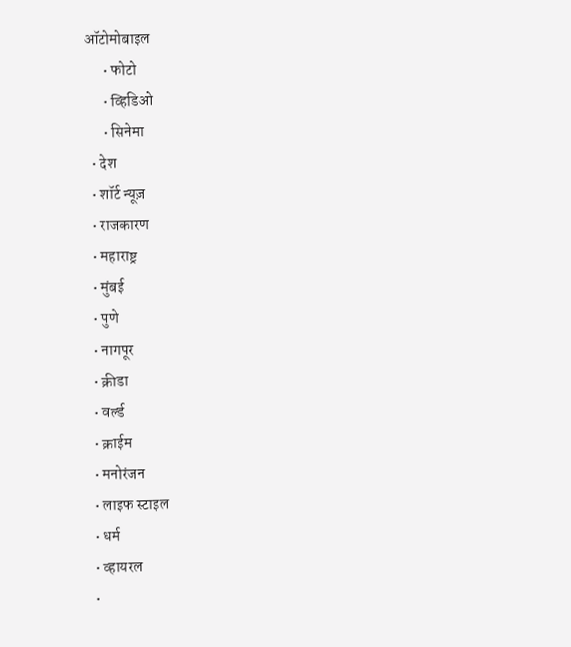ऑटोमोबाइल
      • फोटो
      • व्हिडिओ
      • सिनेमा
  • देश
  • शॉर्ट न्यूज़
  • राजकारण
  • महाराष्ट्र
  • मुंबई
  • पुणे
  • नागपूर
  • क्रीडा
  • वर्ल्ड
  • क्राईम
  • मनोरंजन
  • लाइफ स्टाइल
  • धर्म
  • व्हायरल
  •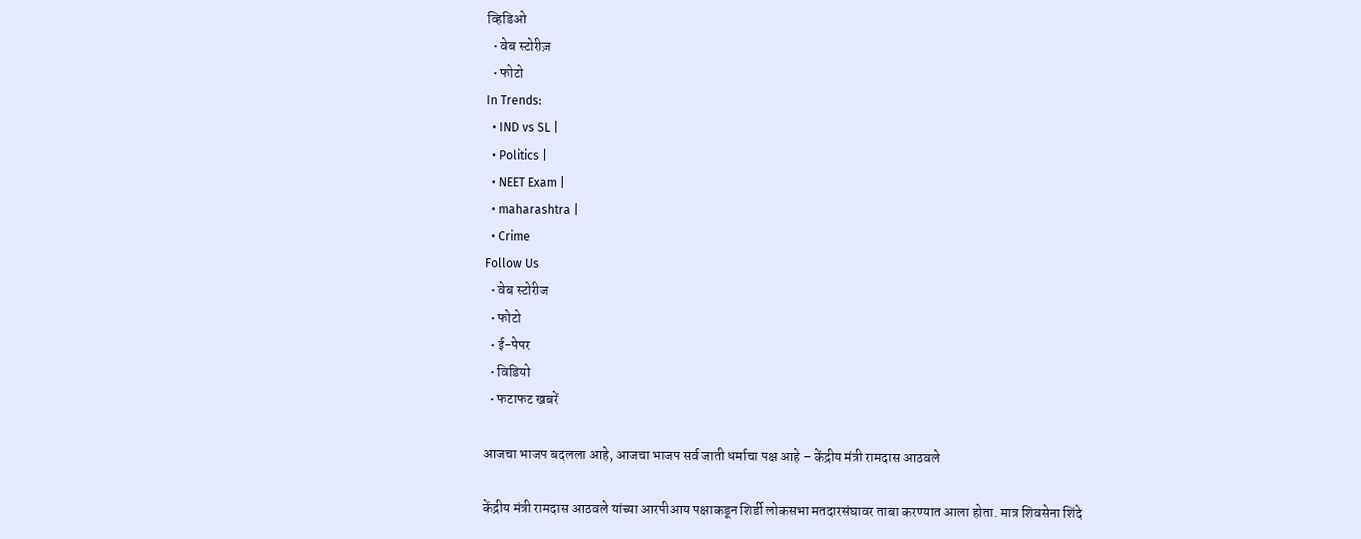व्हिडिओ
  • वेब स्टोरीज़
  • फोटो
In Trends:
  • IND vs SL |
  • Politics |
  • NEET Exam |
  • maharashtra |
  • Crime
Follow Us
  • वेब स्टोरीज
  • फोटो
  • ई-पेपर
  • विडियो
  • फटाफट खबरें

आजचा भाजप बदलला आहे, आजचा भाजप सर्व जाती धर्माचा पक्ष आहे – केंद्रीय मंत्री रामदास आठवले

केंद्रीय मंत्री रामदास आठवले यांच्या आरपीआय पक्षाकडून शिर्डी लोकसभा मतदारसंघावर ताबा करण्यात आला होता. मात्र शिवसेना शिंदे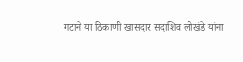गटाने या ठिकाणी खासदार सदाशिव लोखंडे यांना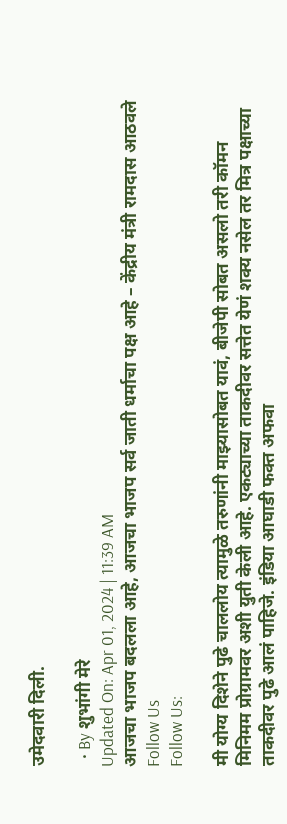उमेदवारी दिली.

  • By शुभांगी मेरे
Updated On: Apr 01, 2024 | 11:39 AM
आजचा भाजप बदलला आहे, आजचा भाजप सर्व जाती धर्माचा पक्ष आहे – केंद्रीय मंत्री रामदास आठवले
Follow Us
Follow Us:

मी योग्य दिशेने पुढे चाललोय त्यामुळे तरुणांनी माझ्यासोबत यावं, बीजेपी सोबत असलो तरी कॉमन मिनिमम प्रोग्रामवर अशी युती केली आहे. एकट्याच्या ताकदीवर सत्तेत येणं शक्य नसेल तर मित्र पक्षाच्या ताकदीवर पुढे आलं पाहिजे. इंडिया आघाडी फक्त अफवा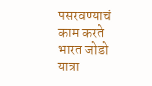पसरवण्याचं काम करते भारत जोडो यात्रा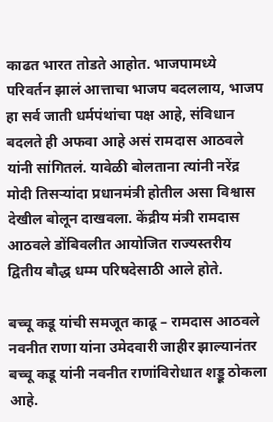काढत भारत तोडते आहोत. भाजपामध्ये परिवर्तन झालं आत्ताचा भाजप बदललाय, भाजप हा सर्व जाती धर्मपंथांचा पक्ष आहे, संविधान बदलते ही अफवा आहे असं रामदास आठवले यांनी सांगितलं. यावेळी बोलताना त्यांनी नरेंद्र मोदी तिसऱ्यांदा प्रधानमंत्री होतील असा विश्वास देखील बोलून दाखवला. केंद्रीय मंत्री रामदास आठवले डोंबिवलीत आयोजित राज्यस्तरीय द्वितीय बौद्ध धम्म परिषदेसाठी आले होते.

बच्चू कडू यांची समजूत काढू – रामदास आठवले
नवनीत राणा यांना उमेदवारी जाहीर झाल्यानंतर बच्चू कडू यांनी नवनीत राणांविरोधात शड्डू ठोकला आहे.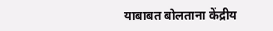याबाबत बोलताना केंद्रीय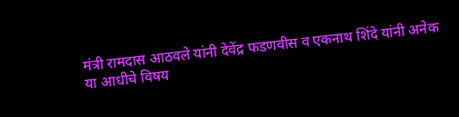मंत्री रामदास आठवले यांनी देवेंद्र फडणवीस व एकनाथ शिंदे यांनी अनेक या आधीचे विषय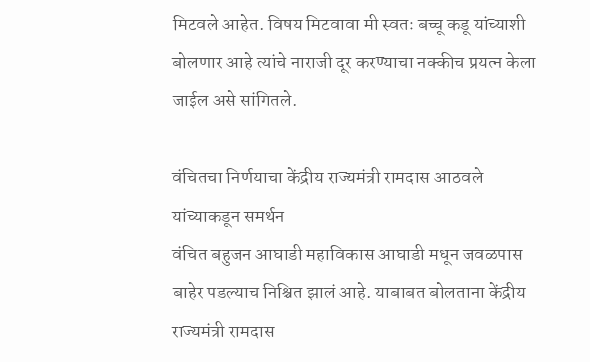मिटवले आहेत. विषय मिटवावा मी स्वतः बच्चू कडू यांच्याशी बोलणार आहे त्यांचे नाराजी दूर करण्याचा नक्कीच प्रयत्न केला जाईल असे सांगितले.

वंचितचा निर्णयाचा केंद्रीय राज्यमंत्री रामदास आठवले यांच्याकडून समर्थन
वंचित बहुजन आघाडी महाविकास आघाडी मधून जवळपास बाहेर पडल्याच निश्चित झालं आहे. याबाबत बोलताना केंद्रीय राज्यमंत्री रामदास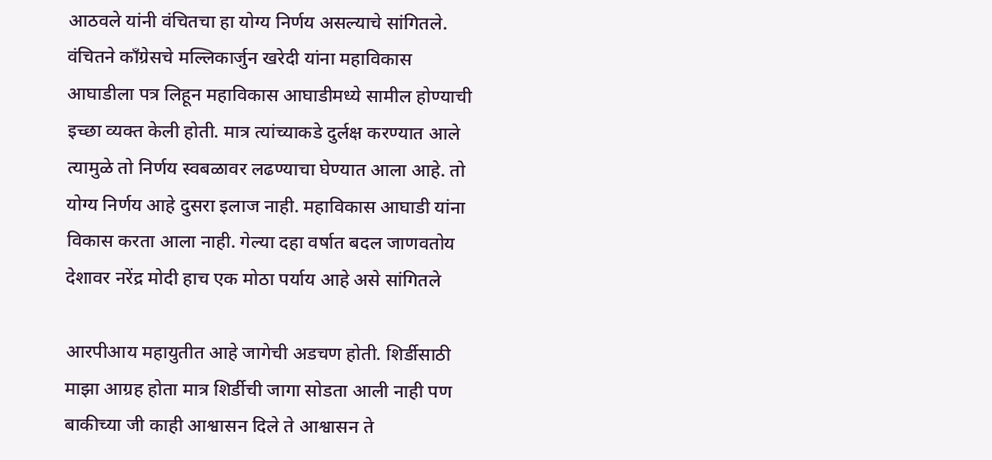आठवले यांनी वंचितचा हा योग्य निर्णय असल्याचे सांगितले. वंचितने काँग्रेसचे मल्लिकार्जुन खरेदी यांना महाविकास आघाडीला पत्र लिहून महाविकास आघाडीमध्ये सामील होण्याची इच्छा व्यक्त केली होती. मात्र त्यांच्याकडे दुर्लक्ष करण्यात आले त्यामुळे तो निर्णय स्वबळावर लढण्याचा घेण्यात आला आहे. तो योग्य निर्णय आहे दुसरा इलाज नाही. महाविकास आघाडी यांना विकास करता आला नाही. गेल्या दहा वर्षात बदल जाणवतोय देशावर नरेंद्र मोदी हाच एक मोठा पर्याय आहे असे सांगितले

आरपीआय महायुतीत आहे जागेची अडचण होती. शिर्डीसाठी माझा आग्रह होता मात्र शिर्डीची जागा सोडता आली नाही पण बाकीच्या जी काही आश्वासन दिले ते आश्वासन ते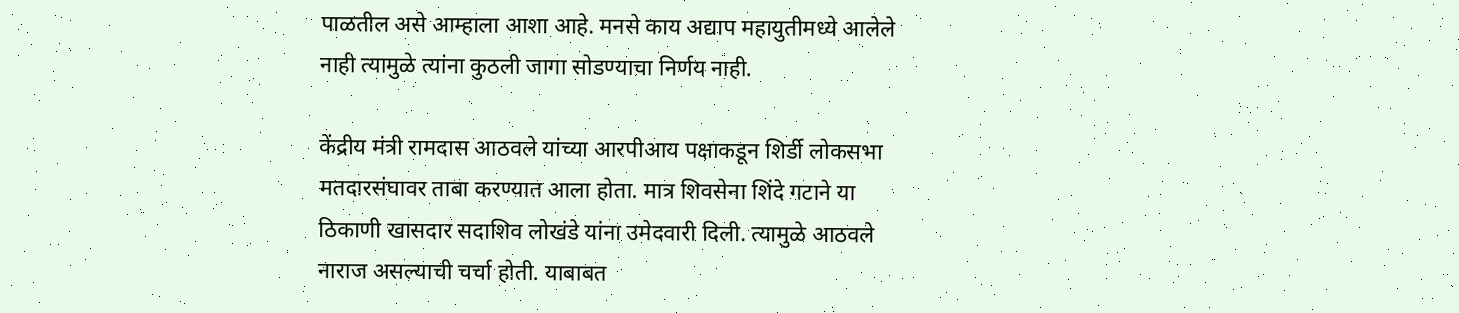पाळतील असे आम्हाला आशा आहे. मनसे काय अद्याप महायुतीमध्ये आलेले नाही त्यामुळे त्यांना कुठली जागा सोडण्याचा निर्णय नाही.

केंद्रीय मंत्री रामदास आठवले यांच्या आरपीआय पक्षाकडून शिर्डी लोकसभा मतदारसंघावर ताबा करण्यात आला होता. मात्र शिवसेना शिंदे गटाने या ठिकाणी खासदार सदाशिव लोखंडे यांना उमेदवारी दिली. त्यामुळे आठवले नाराज असल्याची चर्चा होती. याबाबत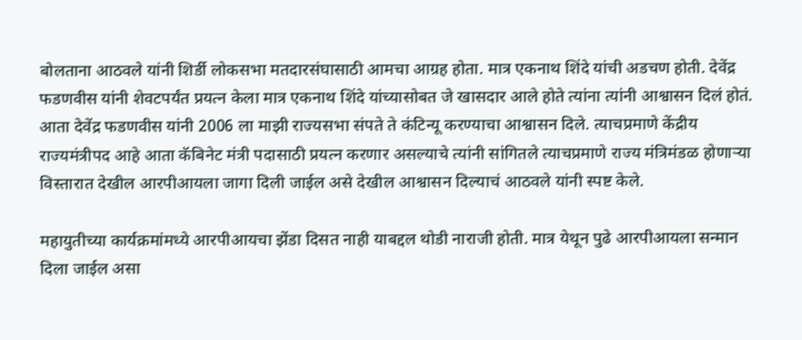बोलताना आठवले यांनी शिर्डी लोकसभा मतदारसंघासाठी आमचा आग्रह होता. मात्र एकनाथ शिंदे यांची अडचण होती. देवेंद्र फडणवीस यांनी शेवटपर्यंत प्रयत्न केला मात्र एकनाथ शिंदे यांच्यासोबत जे खासदार आले होते त्यांना त्यांनी आश्वासन दिलं होतं. आता देवेंद्र फडणवीस यांनी 2006 ला माझी राज्यसभा संपते ते कंटिन्यू करण्याचा आश्वासन दिले. त्याचप्रमाणे केंद्रीय राज्यमंत्रीपद आहे आता कॅबिनेट मंत्री पदासाठी प्रयत्न करणार असल्याचे त्यांनी सांगितले त्याचप्रमाणे राज्य मंत्रिमंडळ होणाऱ्या विस्तारात देखील आरपीआयला जागा दिली जाईल असे देखील आश्वासन दिल्याचं आठवले यांनी स्पष्ट केले.

महायुतीच्या कार्यक्रमांमध्ये आरपीआयचा झेंडा दिसत नाही याबद्दल थोडी नाराजी होती. मात्र येथून पुढे आरपीआयला सन्मान दिला जाईल असा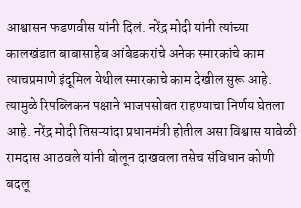आश्वासन फडणवीस यांनी दिलं. नरेंद्र मोदी यांनी त्यांच्या कालखंडात बाबासाहेब आंबेडकरांचे अनेक स्मारकांचे काम त्याचप्रमाणे इंदूमिल येथील स्मारकाचे काम देखील सुरू आहे. त्यामुळे रिपब्लिकन पक्षाने भाजपसोबत राहण्याचा निर्णय घेतला आहे. नरेंद्र मोदी तिसऱ्यांदा प्रधानमंत्री होतील असा विश्वास यावेळी रामदास आठवले यांनी बोलून दाखवला तसेच संविधान कोणी बदलू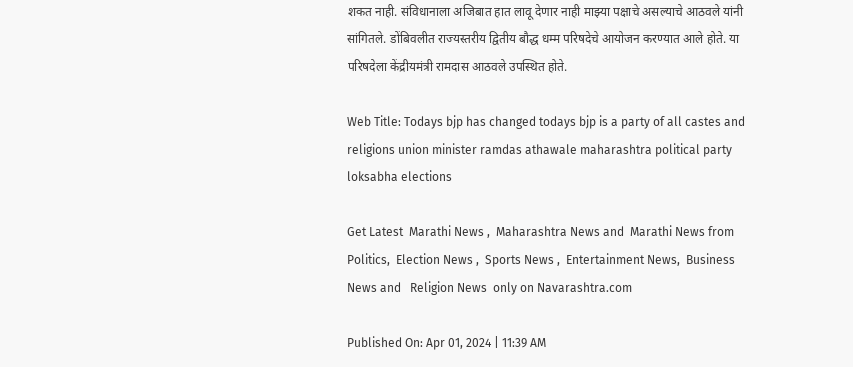शकत नाही. संविधानाला अजिबात हात लावू देणार नाही माझ्या पक्षाचे असल्याचे आठवले यांनी सांगितले. डोंबिवलीत राज्यस्तरीय द्वितीय बौद्ध धम्म परिषदेचे आयोजन करण्यात आले होते. या परिषदेला केंद्रीयमंत्री रामदास आठवले उपस्थित होते.

Web Title: Todays bjp has changed todays bjp is a party of all castes and religions union minister ramdas athawale maharashtra political party loksabha elections

Get Latest  Marathi News ,  Maharashtra News and  Marathi News from Politics,  Election News ,  Sports News ,  Entertainment News,  Business News and   Religion News  only on Navarashtra.com

Published On: Apr 01, 2024 | 11:39 AM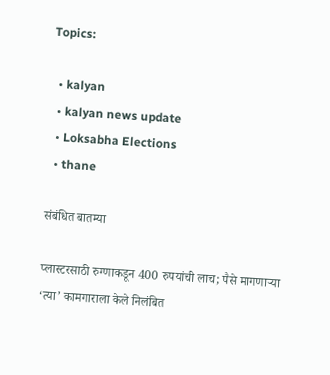Topics:

  • kalyan
  • kalyan news update
  • Loksabha Elections
  • thane

संबंधित बातम्या

प्लास्टरसाठी रुग्णाकडून 400 रुपयांची लाच; पैसे मागणाऱ्या ‘त्या’ कामगाराला केले निलंबित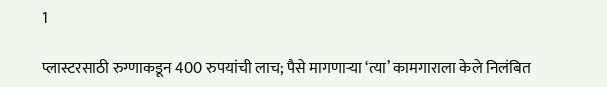1

प्लास्टरसाठी रुग्णाकडून 400 रुपयांची लाच; पैसे मागणाऱ्या ‘त्या’ कामगाराला केले निलंबित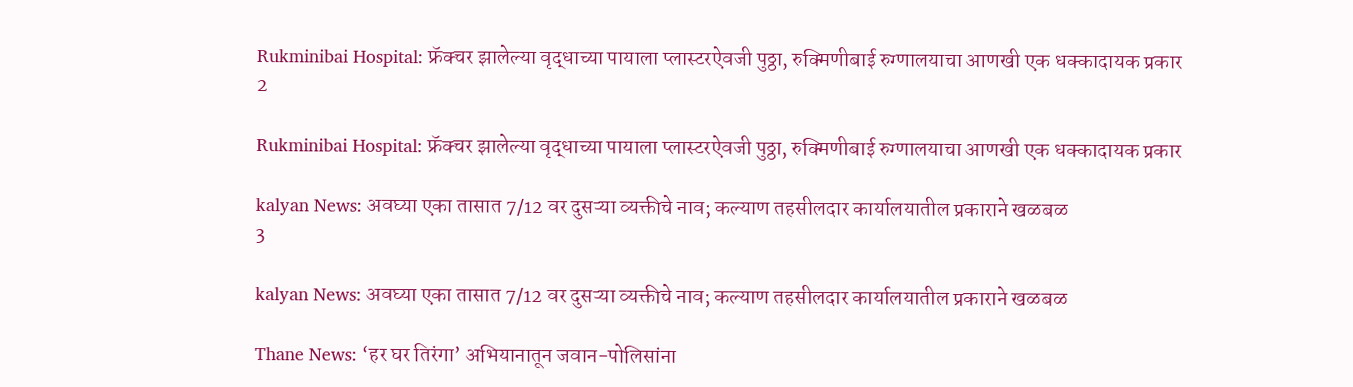Rukminibai Hospital: फ्रॅक्चर झालेल्या वृद्धाच्या पायाला प्लास्टरऐवजी पुठ्ठा, रुक्मिणीबाई रुग्णालयाचा आणखी एक धक्कादायक प्रकार
2

Rukminibai Hospital: फ्रॅक्चर झालेल्या वृद्धाच्या पायाला प्लास्टरऐवजी पुठ्ठा, रुक्मिणीबाई रुग्णालयाचा आणखी एक धक्कादायक प्रकार

kalyan News: अवघ्या एका तासात 7/12 वर दुसऱ्या व्यक्तीचे नाव; कल्याण तहसीलदार कार्यालयातील प्रकाराने खळबळ
3

kalyan News: अवघ्या एका तासात 7/12 वर दुसऱ्या व्यक्तीचे नाव; कल्याण तहसीलदार कार्यालयातील प्रकाराने खळबळ

Thane News: ‘हर घर तिरंगा’ अभियानातून जवान-पोलिसांना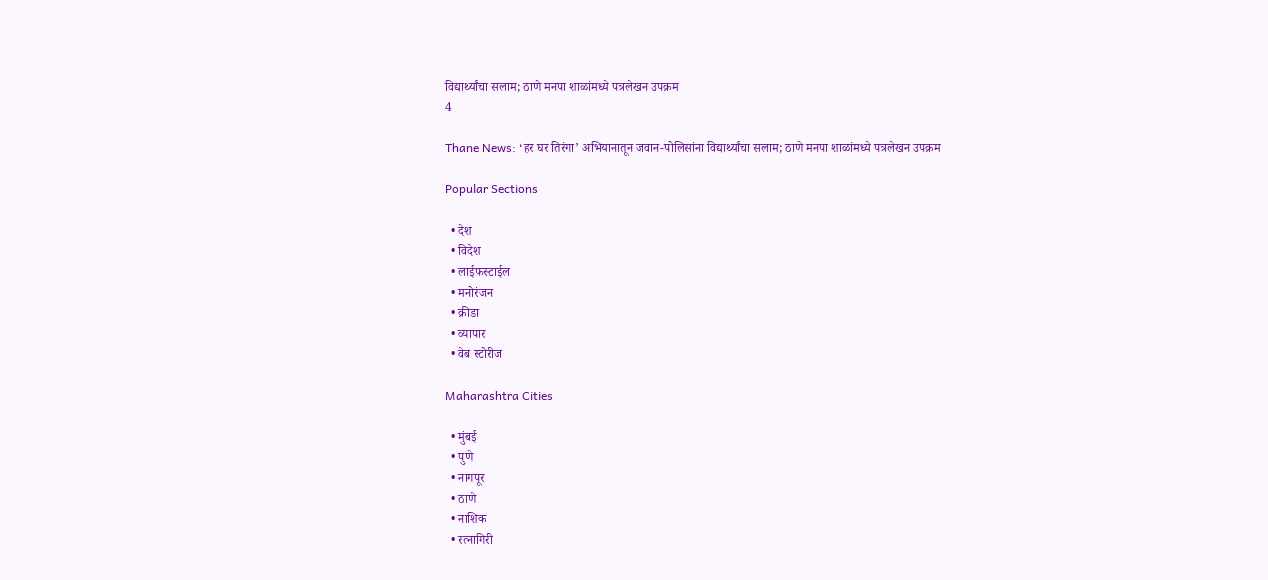विद्यार्थ्यांचा सलाम; ठाणे मनपा शाळांमध्ये पत्रलेखन उपक्रम
4

Thane News: ‘हर घर तिरंगा’ अभियानातून जवान-पोलिसांना विद्यार्थ्यांचा सलाम; ठाणे मनपा शाळांमध्ये पत्रलेखन उपक्रम

Popular Sections

  • देश
  • विदेश
  • लाईफस्टाईल
  • मनोरंजन
  • क्रीडा
  • व्यापार
  • वेब स्टोरीज

Maharashtra Cities

  • मुंबई
  • पुणे
  • नागपूर
  • ठाणे
  • नाशिक
  • रत्नागिरी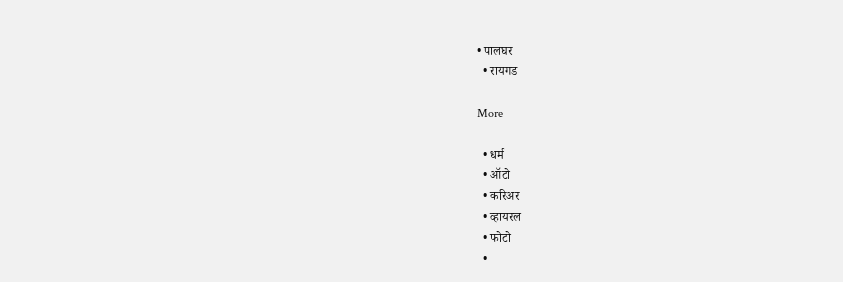• पालघर
  • रायगड

More

  • धर्म
  • ऑटो
  • करिअर
  • व्हायरल
  • फोटो
  •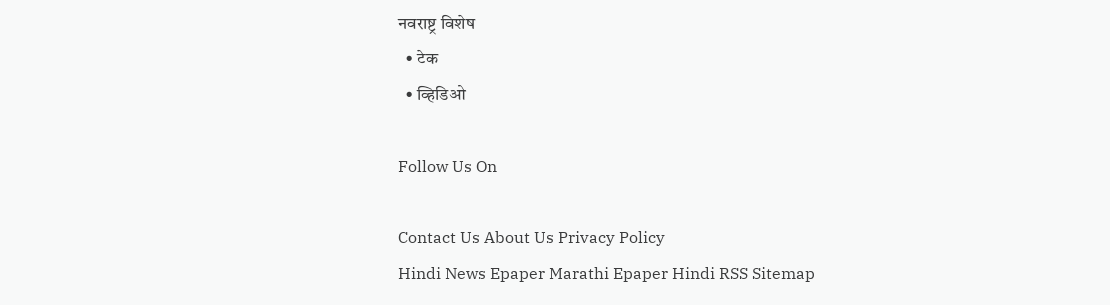नवराष्ट्र विशेष
  • टेक
  • व्हिडिओ

Follow Us On

Contact Us About Us Privacy Policy
Hindi News Epaper Marathi Epaper Hindi RSS Sitemap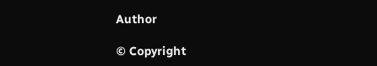Author

© Copyright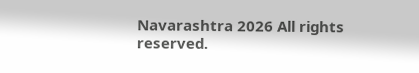Navarashtra 2026 All rights reserved.